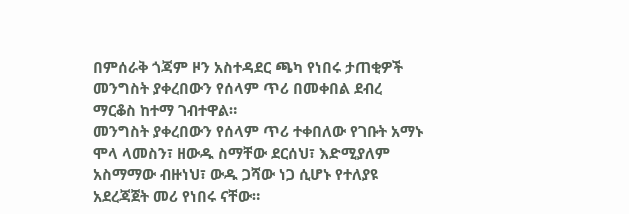በምሰራቅ ጎጃም ዞን አስተዳደር ጫካ የነበሩ ታጠቂዎች መንግስት ያቀረበውን የሰላም ጥሪ በመቀበል ደብረ ማርቆስ ከተማ ገብተዋል።
መንግስት ያቀረበውን የሰላም ጥሪ ተቀበለው የገቡት አማኑ ሞላ ላመስን፣ ዘውዱ ስማቸው ደርሰህ፣ እድሚያለም አስማማው ብዙነህ፣ ውዱ ጋሻው ነጋ ሲሆኑ የተለያዩ አደረጃጀት መሪ የነበሩ ናቸው።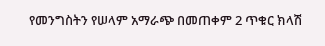የመንግስትን የሠላም አማራጭ በመጠቀም 2 ጥቁር ክላሽ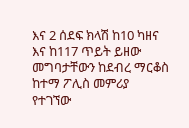እና 2 ሰደፍ ክላሽ ከ10 ካዘና እና ከ117 ጥይት ይዘው መግባታቸውን ከደብረ ማርቆስ ከተማ ፖሊስ መምሪያ የተገኘው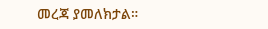መረጃ ያመለክታል።